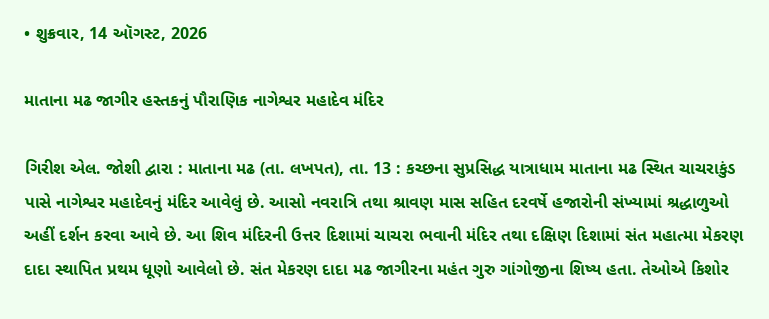• શુક્રવાર, 14 ઑગસ્ટ, 2026

માતાના મઢ જાગીર હસ્તકનું પૌરાણિક નાગેશ્વર મહાદેવ મંદિર

ગિરીશ એલ. જોશી દ્વારા : માતાના મઢ (તા. લખપત), તા. 13 : કચ્છના સુપ્રસિદ્ધ યાત્રાધામ માતાના મઢ સ્થિત ચાચરાકુંડ પાસે નાગેશ્વર મહાદેવનું મંદિર આવેલું છે. આસો નવરાત્રિ તથા શ્રાવણ માસ સહિત દરવર્ષે હજારોની સંખ્યામાં શ્રદ્ધાળુઓ અહીં દર્શન કરવા આવે છે. આ શિવ મંદિરની ઉત્તર દિશામાં ચાચરા ભવાની મંદિર તથા દક્ષિણ દિશામાં સંત મહાત્મા મેકરણ દાદા સ્થાપિત પ્રથમ ધૂણો આવેલો છે. સંત મેકરણ દાદા મઢ જાગીરના મહંત ગુરુ ગાંગોજીના શિષ્ય હતા. તેઓએ કિશોર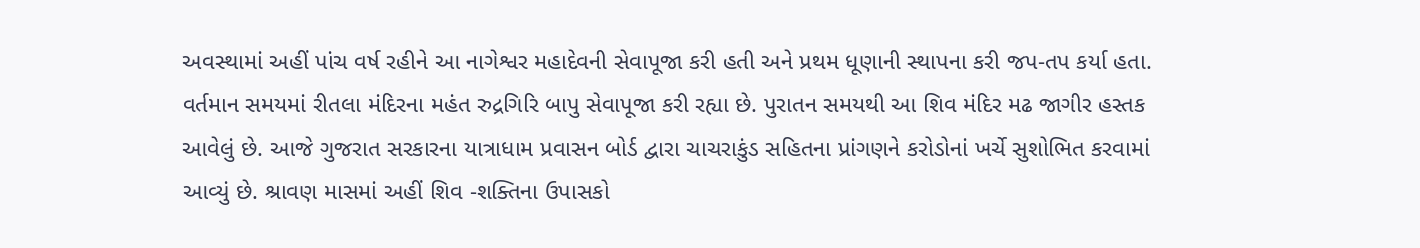અવસ્થામાં અહીં પાંચ વર્ષ રહીને આ નાગેશ્વર મહાદેવની સેવાપૂજા કરી હતી અને પ્રથમ ધૂણાની સ્થાપના કરી જપ-તપ કર્યા હતા. વર્તમાન સમયમાં રીતલા મંદિરના મહંત રુદ્રગિરિ બાપુ સેવાપૂજા કરી રહ્યા છે. પુરાતન સમયથી આ શિવ મંદિર મઢ જાગીર હસ્તક આવેલું છે. આજે ગુજરાત સરકારના યાત્રાધામ પ્રવાસન બોર્ડ દ્વારા ચાચરાકુંડ સહિતના પ્રાંગણને કરોડોનાં ખર્ચે સુશોભિત કરવામાં આવ્યું છે. શ્રાવણ માસમાં અહીં શિવ -શક્તિના ઉપાસકો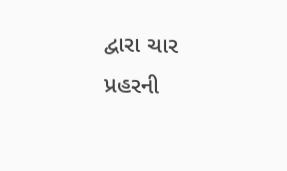દ્વારા ચાર પ્રહરની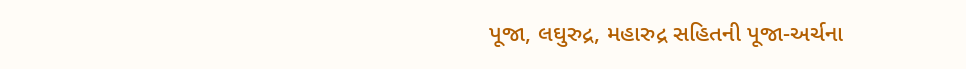પૂજા, લઘુરુદ્ર, મહારુદ્ર સહિતની પૂજા-અર્ચના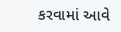કરવામાં આવે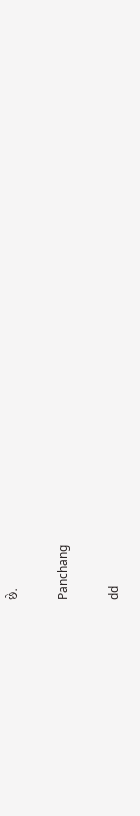છે.

Panchang

dd